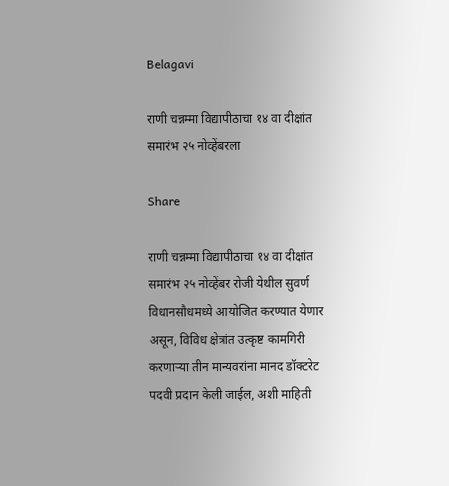Belagavi

राणी चन्नम्मा विद्यापीठाचा १४ वा दीक्षांत समारंभ २५ नोव्हेंबरला

Share

राणी चन्नम्मा विद्यापीठाचा १४ वा दीक्षांत समारंभ २५ नोव्हेंबर रोजी येथील सुवर्ण विधानसौधमध्ये आयोजित करण्यात येणार असून, विविध क्षेत्रांत उत्कृष्ट कामगिरी करणाऱ्या तीन मान्यवरांना मानद डॉक्टरेट पदवी प्रदान केली जाईल, अशी माहिती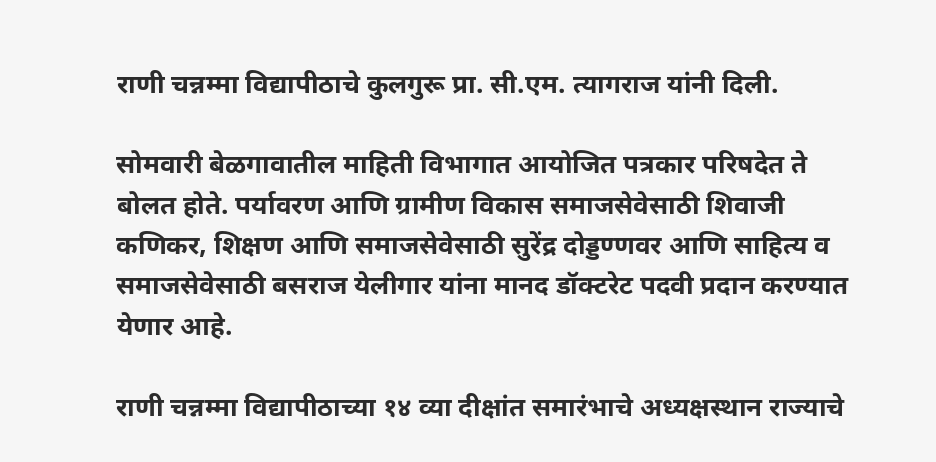राणी चन्नम्मा विद्यापीठाचे कुलगुरू प्रा. सी.एम. त्यागराज यांनी दिली.

सोमवारी बेळगावातील माहिती विभागात आयोजित पत्रकार परिषदेत ते बोलत होते. पर्यावरण आणि ग्रामीण विकास समाजसेवेसाठी शिवाजी कणिकर, शिक्षण आणि समाजसेवेसाठी सुरेंद्र दोड्डण्णवर आणि साहित्य व समाजसेवेसाठी बसराज येलीगार यांना मानद डॉक्टरेट पदवी प्रदान करण्यात येणार आहे.

राणी चन्नम्मा विद्यापीठाच्या १४ व्या दीक्षांत समारंभाचे अध्यक्षस्थान राज्याचे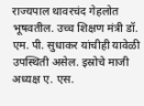राज्यपाल थावरचंद गेहलोत भूषवतील. उच्च शिक्षण मंत्री डॉ. एम. पी. सुधाकर यांचीही यावेळी उपस्थिती असेल. इस्रोचे माजी अध्यक्ष ए. एस.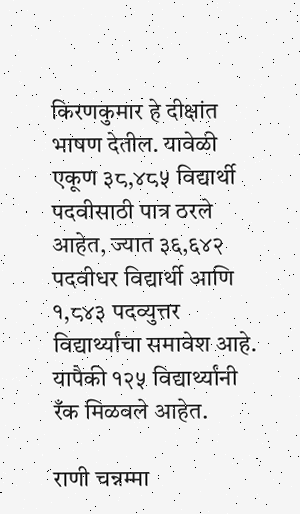किरणकुमार हे दीक्षांत भाषण देतील. यावेळी एकूण ३८,४८५ विद्यार्थी पदवीसाठी पात्र ठरले आहेत, ज्यात ३६,६४२ पदवीधर विद्यार्थी आणि १,८४३ पदव्युत्तर विद्यार्थ्यांचा समावेश आहे. यापैकी १२५ विद्यार्थ्यांनी रँक मिळवले आहेत.

राणी चन्नम्मा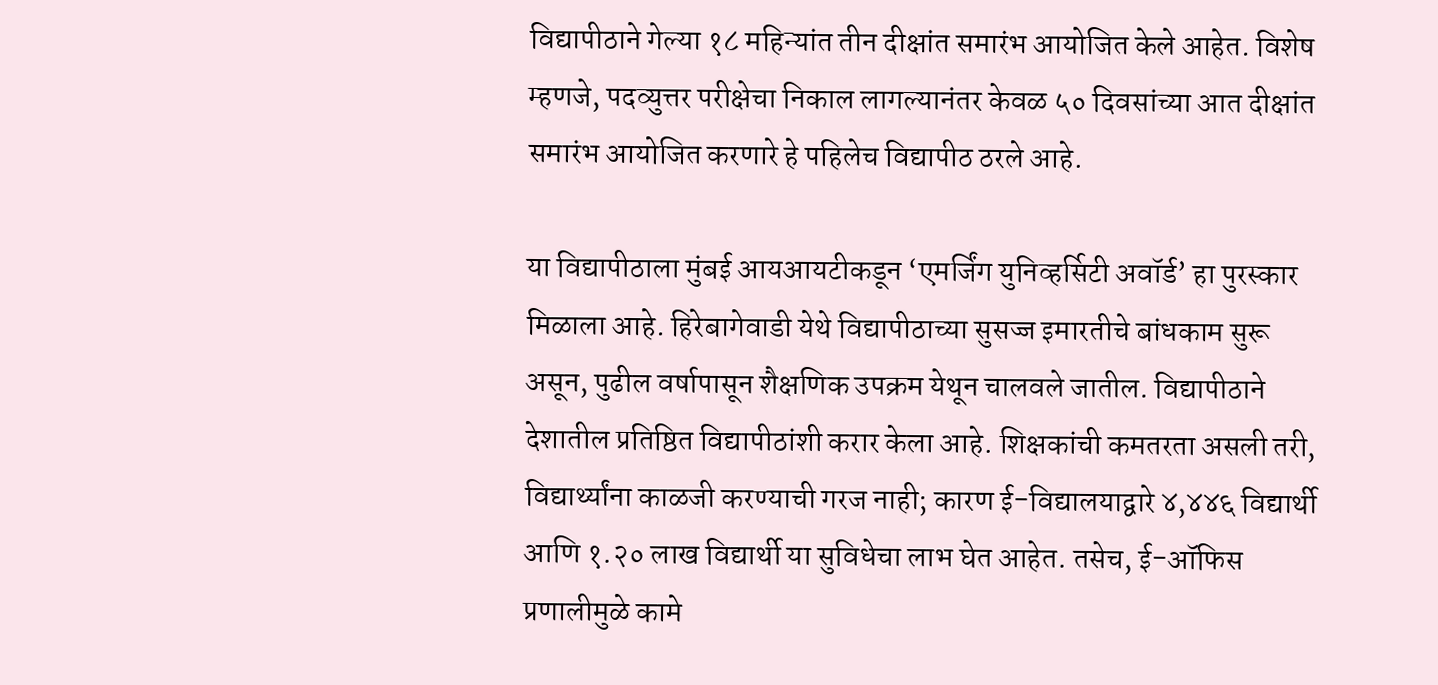विद्यापीठाने गेल्या १८ महिन्यांत तीन दीक्षांत समारंभ आयोजित केले आहेत. विशेष म्हणजे, पदव्युत्तर परीक्षेचा निकाल लागल्यानंतर केवळ ५० दिवसांच्या आत दीक्षांत समारंभ आयोजित करणारे हे पहिलेच विद्यापीठ ठरले आहे.

या विद्यापीठाला मुंबई आयआयटीकडून ‘एमर्जिंग युनिव्हर्सिटी अवॉर्ड’ हा पुरस्कार मिळाला आहे. हिरेबागेवाडी येथे विद्यापीठाच्या सुसज्ज इमारतीचे बांधकाम सुरू असून, पुढील वर्षापासून शैक्षणिक उपक्रम येथून चालवले जातील. विद्यापीठाने देशातील प्रतिष्ठित विद्यापीठांशी करार केला आहे. शिक्षकांची कमतरता असली तरी, विद्यार्थ्यांना काळजी करण्याची गरज नाही; कारण ई-विद्यालयाद्वारे ४,४४६ विद्यार्थी आणि १.२० लाख विद्यार्थी या सुविधेचा लाभ घेत आहेत. तसेच, ई-ऑफिस प्रणालीमुळे कामे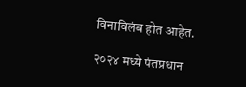विनाविलंब होत आहेत.

२०२४ मध्ये पंतप्रधान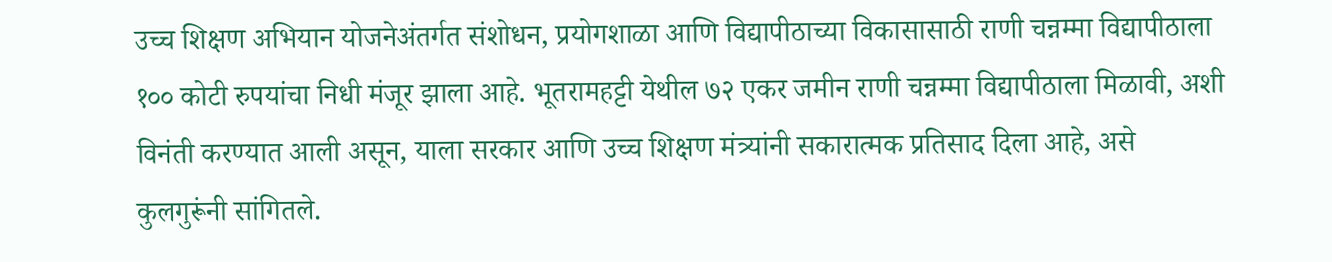उच्च शिक्षण अभियान योजनेअंतर्गत संशोधन, प्रयोगशाळा आणि विद्यापीठाच्या विकासासाठी राणी चन्नम्मा विद्यापीठाला १०० कोटी रुपयांचा निधी मंजूर झाला आहे. भूतरामहट्टी येथील ७२ एकर जमीन राणी चन्नम्मा विद्यापीठाला मिळावी, अशी विनंती करण्यात आली असून, याला सरकार आणि उच्च शिक्षण मंत्र्यांनी सकारात्मक प्रतिसाद दिला आहे, असे कुलगुरूंनी सांगितले.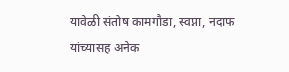यावेळी संतोष कामगौडा, स्वप्ना, नदाफ यांच्यासह अनेक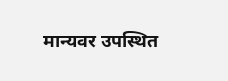मान्यवर उपस्थित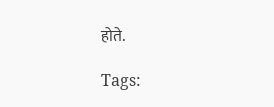होते.

Tags: